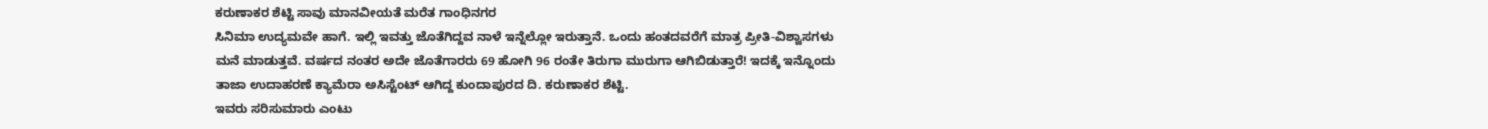ಕರುಣಾಕರ ಶೆಟ್ಟಿ ಸಾವು ಮಾನವೀಯತೆ ಮರೆತ ಗಾಂಧಿನಗರ
ಸಿನಿಮಾ ಉದ್ಯಮವೇ ಹಾಗೆ. ಇಲ್ಲಿ ಇವತ್ತು ಜೊತೆಗಿದ್ದವ ನಾಳೆ ಇನ್ನೆಲ್ಲೋ ಇರುತ್ತಾನೆ. ಒಂದು ಹಂತದವರೆಗೆ ಮಾತ್ರ ಪ್ರೀತಿ-ವಿಶ್ವಾಸಗಳು ಮನೆ ಮಾಡುತ್ತವೆ. ವರ್ಷದ ನಂತರ ಅದೇ ಜೊತೆಗಾರರು 69 ಹೋಗಿ 96 ರಂತೇ ತಿರುಗಾ ಮುರುಗಾ ಆಗಿಬಿಡುತ್ತಾರೆ! ಇದಕ್ಕೆ ಇನ್ನೊಂದು ತಾಜಾ ಉದಾಹರಣೆ ಕ್ಯಾಮೆರಾ ಅಸಿಸ್ಟೆಂಟ್ ಆಗಿದ್ದ ಕುಂದಾಪುರದ ದಿ. ಕರುಣಾಕರ ಶೆಟ್ಟಿ.
ಇವರು ಸರಿಸುಮಾರು ಎಂಟು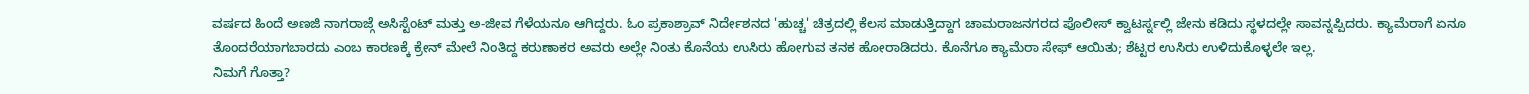ವರ್ಷದ ಹಿಂದೆ ಅಣಜಿ ನಾಗರಾಜ್ಗೆ ಅಸಿಸ್ಟೆಂಟ್ ಮತ್ತು ಅ-ಜೀವ ಗೆಳೆಯನೂ ಆಗಿದ್ದರು. ಓಂ ಪ್ರಕಾಶ್ರಾವ್ ನಿರ್ದೇಶನದ 'ಹುಚ್ಚ' ಚಿತ್ರದಲ್ಲಿ ಕೆಲಸ ಮಾಡುತ್ತಿದ್ದಾಗ ಚಾಮರಾಜನಗರದ ಪೊಲೀಸ್ ಕ್ವಾಟರ್ಸ್ನಲ್ಲಿ ಜೇನು ಕಡಿದು ಸ್ಥಳದಲ್ಲೇ ಸಾವನ್ನಪ್ಪಿದರು. ಕ್ಯಾಮೆರಾಗೆ ಏನೂ ತೊಂದರೆಯಾಗಬಾರದು ಎಂಬ ಕಾರಣಕ್ಕೆ ಕ್ರೇನ್ ಮೇಲೆ ನಿಂತಿದ್ದ ಕರುಣಾಕರ ಅವರು ಅಲ್ಲೇ ನಿಂತು ಕೊನೆಯ ಉಸಿರು ಹೋಗುವ ತನಕ ಹೋರಾಡಿದರು. ಕೊನೆಗೂ ಕ್ಯಾಮೆರಾ ಸೇಫ್ ಆಯಿತು; ಶೆಟ್ಟರ ಉಸಿರು ಉಳಿದುಕೊಳ್ಳಲೇ ಇಲ್ಲ.
ನಿಮಗೆ ಗೊತ್ತಾ?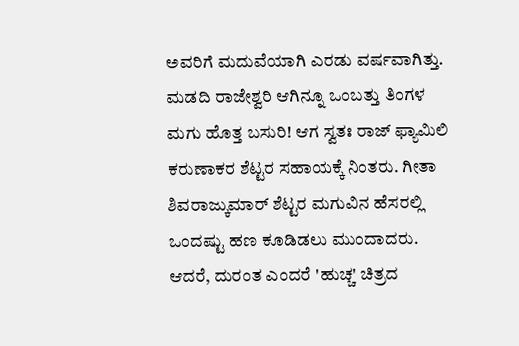ಅವರಿಗೆ ಮದುವೆಯಾಗಿ ಎರಡು ವರ್ಷವಾಗಿತ್ತು. ಮಡದಿ ರಾಜೇಶ್ವರಿ ಆಗಿನ್ನೂ ಒಂಬತ್ತು ತಿಂಗಳ ಮಗು ಹೊತ್ತ ಬಸುರಿ! ಆಗ ಸ್ವತಃ ರಾಜ್ ಫ್ಯಾಮಿಲಿ ಕರುಣಾಕರ ಶೆಟ್ಟರ ಸಹಾಯಕ್ಕೆ ನಿಂತರು. ಗೀತಾ ಶಿವರಾಜ್ಕುಮಾರ್ ಶೆಟ್ಟರ ಮಗುವಿನ ಹೆಸರಲ್ಲಿ ಒಂದಷ್ಟು ಹಣ ಕೂಡಿಡಲು ಮುಂದಾದರು. ಆದರೆ, ದುರಂತ ಎಂದರೆ 'ಹುಚ್ಚ' ಚಿತ್ರದ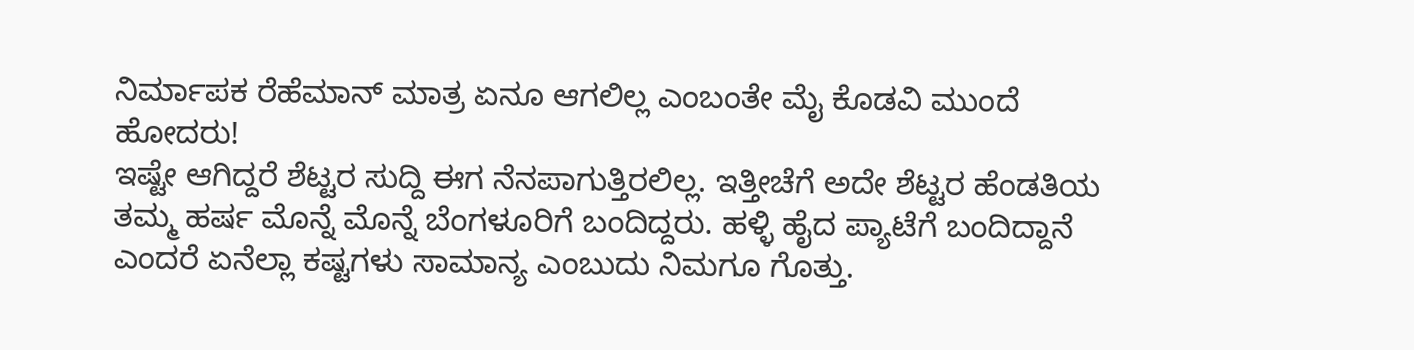ನಿರ್ಮಾಪಕ ರೆಹೆಮಾನ್ ಮಾತ್ರ ಏನೂ ಆಗಲಿಲ್ಲ ಎಂಬಂತೇ ಮೈ ಕೊಡವಿ ಮುಂದೆ ಹೋದರು!
ಇಷ್ಟೇ ಆಗಿದ್ದರೆ ಶೆಟ್ಟರ ಸುದ್ದಿ ಈಗ ನೆನಪಾಗುತ್ತಿರಲಿಲ್ಲ. ಇತ್ತೀಚೆಗೆ ಅದೇ ಶೆಟ್ಟರ ಹೆಂಡತಿಯ ತಮ್ಮ ಹರ್ಷ ಮೊನ್ನೆ ಮೊನ್ನೆ ಬೆಂಗಳೂರಿಗೆ ಬಂದಿದ್ದರು. ಹಳ್ಳಿ ಹೈದ ಪ್ಯಾಟೆಗೆ ಬಂದಿದ್ದಾನೆ ಎಂದರೆ ಏನೆಲ್ಲಾ ಕಷ್ಟಗಳು ಸಾಮಾನ್ಯ ಎಂಬುದು ನಿಮಗೂ ಗೊತ್ತು.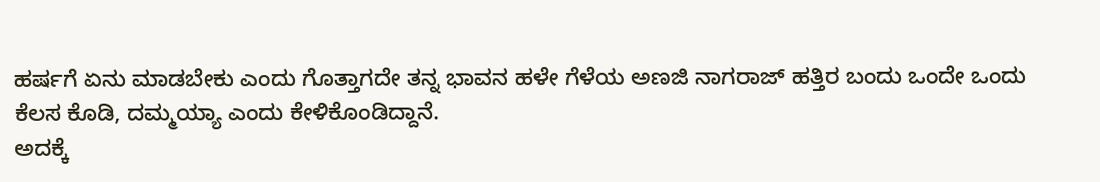ಹರ್ಷಗೆ ಏನು ಮಾಡಬೇಕು ಎಂದು ಗೊತ್ತಾಗದೇ ತನ್ನ ಭಾವನ ಹಳೇ ಗೆಳೆಯ ಅಣಜಿ ನಾಗರಾಜ್ ಹತ್ತಿರ ಬಂದು ಒಂದೇ ಒಂದು ಕೆಲಸ ಕೊಡಿ, ದಮ್ಮಯ್ಯಾ ಎಂದು ಕೇಳಿಕೊಂಡಿದ್ದಾನೆ.
ಅದಕ್ಕೆ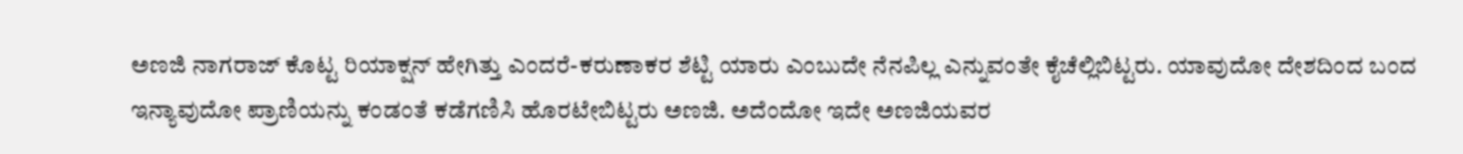ಅಣಜಿ ನಾಗರಾಜ್ ಕೊಟ್ಟ ರಿಯಾಕ್ಷನ್ ಹೇಗಿತ್ತು ಎಂದರೆ-ಕರುಣಾಕರ ಶೆಟ್ಟಿ ಯಾರು ಎಂಬುದೇ ನೆನಪಿಲ್ಲ ಎನ್ನುವಂತೇ ಕೈಚೆಲ್ಲಿಬಿಟ್ಟರು. ಯಾವುದೋ ದೇಶದಿಂದ ಬಂದ ಇನ್ಯಾವುದೋ ಪ್ರಾಣಿಯನ್ನು ಕಂಡಂತೆ ಕಡೆಗಣಿಸಿ ಹೊರಟೇಬಿಟ್ಟರು ಅಣಜಿ. ಅದೆಂದೋ ಇದೇ ಅಣಜಿಯವರ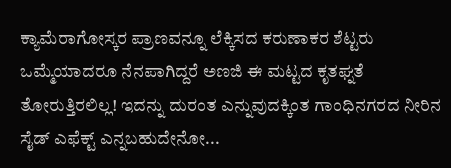ಕ್ಯಾಮೆರಾಗೋಸ್ಕರ ಪ್ರಾಣವನ್ನೂ ಲೆಕ್ಕಿಸದ ಕರುಣಾಕರ ಶೆಟ್ಟರು ಒಮ್ಮೆಯಾದರೂ ನೆನಪಾಗಿದ್ದರೆ ಅಣಜಿ ಈ ಮಟ್ಟದ ಕೃತಘ್ನತೆ ತೋರುತ್ತಿರಲಿಲ್ಲ! ಇದನ್ನು ದುರಂತ ಎನ್ನುವುದಕ್ಕಿಂತ ಗಾಂಧಿನಗರದ ನೀರಿನ ಸೈಡ್ ಎಫೆಕ್ಟ್ ಎನ್ನಬಹುದೇನೋ...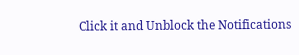Click it and Unblock the Notifications